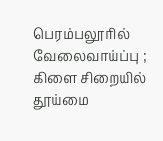பெரம்பலூரில் வேலைவாய்ப்பு ; கிளை சிறையில் தூய்மை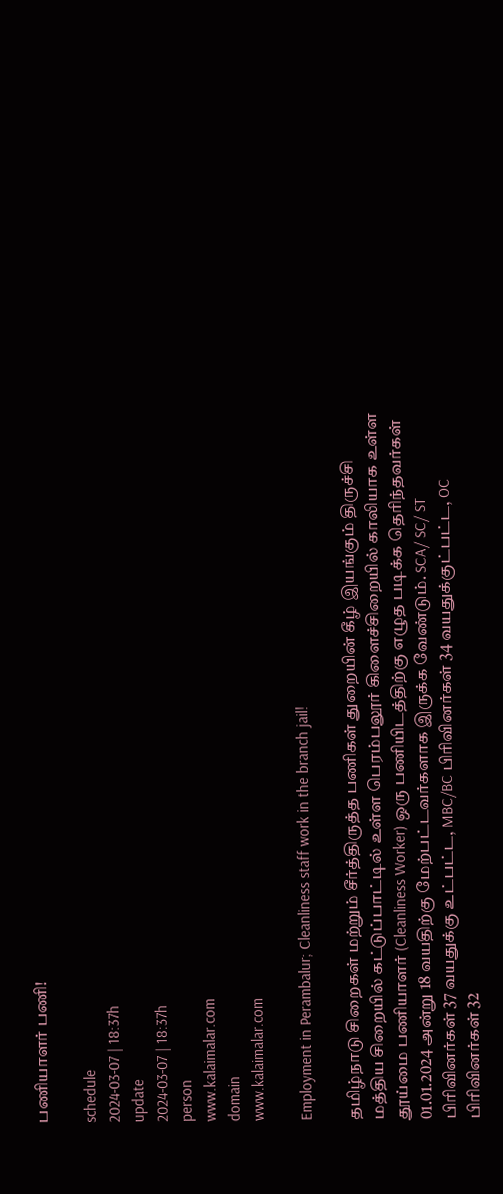பணியாளர் பணி!

schedule
2024-03-07 | 18:37h
update
2024-03-07 | 18:37h
person
www.kalaimalar.com
domain
www.kalaimalar.com

Employment in Perambalur; Cleanliness staff work in the branch jail!

தமிழ்நாடு சிறைகள் மற்றும் சீர்த்திருத்த பணிகள் துறையின் கீழ் இயங்கும் திருச்சி மத்திய சிறையில் கட்டுப்பாட்டில் உள்ள பெரம்பலூர் கிளைச்சிறையில் காலியாக உள்ள தூய்மை பணியாளர் (Cleanliness Worker) ஒரு பணியிடத்திற்கு எழுத படிக்க தெரிந்தவர்கள் 01.01.2024 அன்று 18 வயதிற்கு மேற்பட்டவர்களாக இருக்க வேண்டும். SCA/ SC/ ST பிரிவினர்கள் 37 வயதுக்கு உட்பட்ட, MBC/BC பிரிவினர்கள் 34 வயதுக்குட்பட்ட, OC பிரிவினர்கள் 32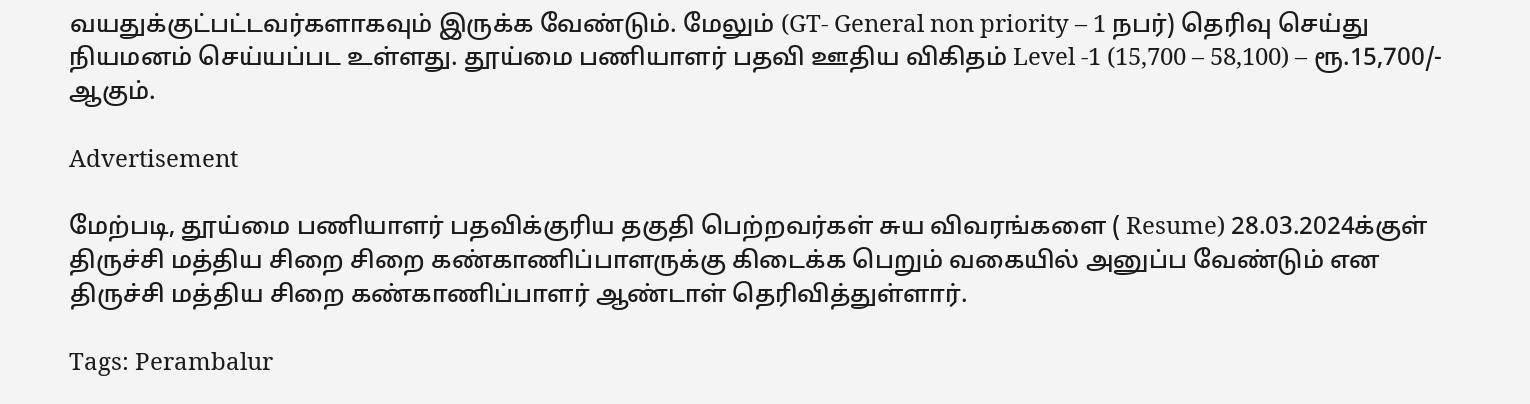வயதுக்குட்பட்டவர்களாகவும் இருக்க வேண்டும். மேலும் (GT- General non priority – 1 நபர்) தெரிவு செய்து நியமனம் செய்யப்பட உள்ளது. தூய்மை பணியாளர் பதவி ஊதிய விகிதம் Level -1 (15,700 – 58,100) – ரூ.15,700/- ஆகும்.

Advertisement

மேற்படி, தூய்மை பணியாளர் பதவிக்குரிய தகுதி பெற்றவர்கள் சுய விவரங்களை ( Resume) 28.03.2024க்குள் திருச்சி மத்திய சிறை சிறை கண்காணிப்பாளருக்கு கிடைக்க பெறும் வகையில் அனுப்ப வேண்டும் என திருச்சி மத்திய சிறை கண்காணிப்பாளர் ஆண்டாள் தெரிவித்துள்ளார்.

Tags: Perambalur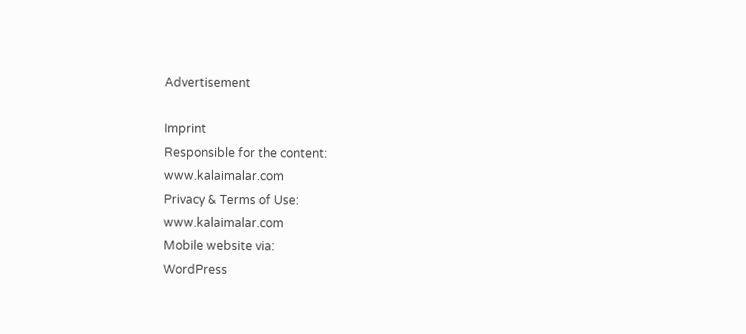Advertisement

Imprint
Responsible for the content:
www.kalaimalar.com
Privacy & Terms of Use:
www.kalaimalar.com
Mobile website via:
WordPress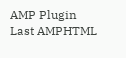AMP Plugin
Last AMPHTML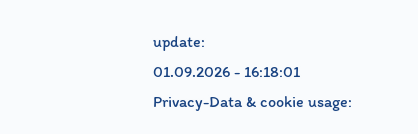update:
01.09.2026 - 16:18:01
Privacy-Data & cookie usage: